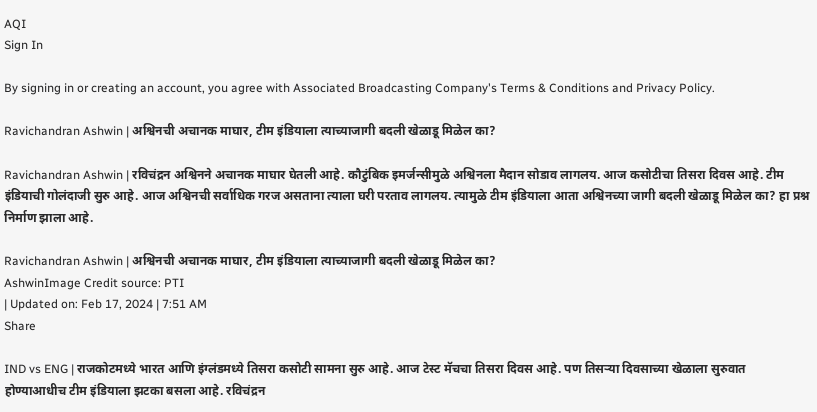AQI
Sign In

By signing in or creating an account, you agree with Associated Broadcasting Company's Terms & Conditions and Privacy Policy.

Ravichandran Ashwin | अश्विनची अचानक माघार, टीम इंडियाला त्याच्याजागी बदली खेळाडू मिळेल का?

Ravichandran Ashwin | रविचंद्रन अश्विनने अचानक माघार घेतली आहे. कौटुंबिक इमर्जन्सीमुळे अश्विनला मैदान सोडाव लागलय. आज कसोटीचा तिसरा दिवस आहे. टीम इंडियाची गोलंदाजी सुरु आहे. आज अश्विनची सर्वाधिक गरज असताना त्याला घरी परताव लागलय. त्यामुळे टीम इंडियाला आता अश्विनच्या जागी बदली खेळाडू मिळेल का? हा प्रश्न निर्माण झाला आहे.

Ravichandran Ashwin | अश्विनची अचानक माघार, टीम इंडियाला त्याच्याजागी बदली खेळाडू मिळेल का?
AshwinImage Credit source: PTI
| Updated on: Feb 17, 2024 | 7:51 AM
Share

IND vs ENG | राजकोटमध्ये भारत आणि इंग्लंडमध्ये तिसरा कसोटी सामना सुरु आहे. आज टेस्ट मॅचचा तिसरा दिवस आहे. पण तिसऱ्या दिवसाच्या खेळाला सुरुवात होण्याआधीच टीम इंडियाला झटका बसला आहे. रविचंद्रन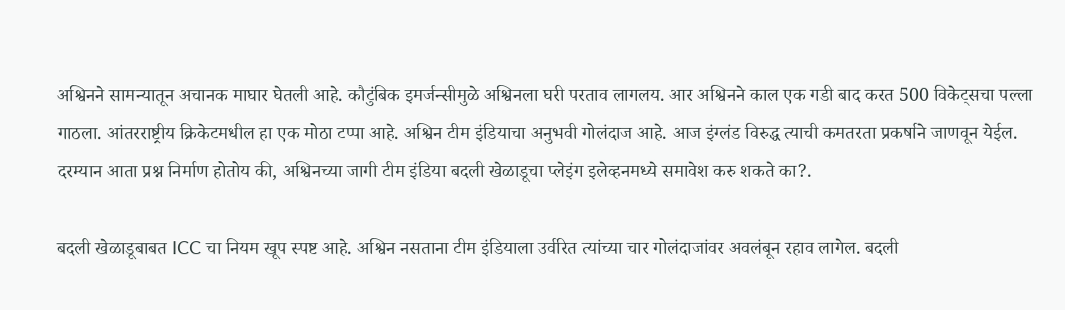अश्विनने सामन्यातून अचानक माघार घेतली आहे. कौटुंबिक इमर्जन्सीमुळे अश्विनला घरी परताव लागलय. आर अश्विनने काल एक गडी बाद करत 500 विकेट्सचा पल्ला गाठला. आंतरराष्ट्रीय क्रिकेटमधील हा एक मोठा टप्पा आहे. अश्विन टीम इंडियाचा अनुभवी गोलंदाज आहे. आज इंग्लंड विरुद्ध त्याची कमतरता प्रकर्षाने जाणवून येईल. दरम्यान आता प्रश्न निर्माण होतोय की, अश्विनच्या जागी टीम इंडिया बदली खेळाडूचा प्लेइंग इलेव्हनमध्ये समावेश करु शकते का?.

बदली खेळाडूबाबत ICC चा नियम खूप स्पष्ट आहे. अश्विन नसताना टीम इंडियाला उर्वरित त्यांच्या चार गोलंदाजांवर अवलंबून रहाव लागेल. बदली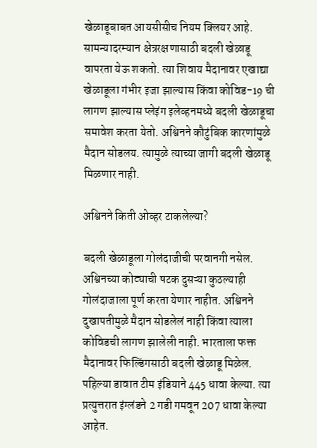खेळाडूबाबत आयसीसीच नियम क्लियर आहे. सामन्यादरम्यान क्षेत्ररक्षणासाठी बदली खेळाडू वापरता येऊ शकतो. त्या शिवाय मैदानावर एखाद्या खेळाडूला गंभीर इजा झाल्यास किंवा कोविड-19 ची लागण झाल्यास प्लेइंग इलेव्हनमध्ये बदली खेळाडूचा समावेश करता येतो. अश्विनने कौटुंबिक कारणांमुळे मैदान सोडलय. त्यामुळे त्याच्या जागी बदली खेळाडू मिळणार नाही.

अश्विनने किती ओव्हर टाकलेल्या?

बदली खेळाडूला गोलंदाजीची परवानगी नसेल. अश्विनच्या कोट्याची षटक दुसऱ्या कुठल्याही गोलंदाजाला पूर्ण करता येणार नाहीत. अश्विनने दुखापतीमुळे मैदान सोडलेलं नाही किंवा त्याला कोविडची लागण झालेली नाही. भारताला फक्त मैदानावर फिल्डिंगसाठी बदली खेळाडू मिळेल. पहिल्या डावात टीम इंडियाने 445 धावा केल्या. त्या प्रत्युत्तरात इंग्लंडने 2 गडी गमवून 207 धावा केल्या आहेत.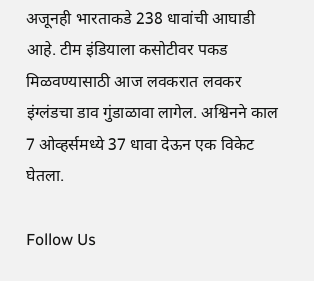अजूनही भारताकडे 238 धावांची आघाडी आहे. टीम इंडियाला कसोटीवर पकड मिळवण्यासाठी आज लवकरात लवकर इंग्लंडचा डाव गुंडाळावा लागेल. अश्विनने काल 7 ओव्हर्समध्ये 37 धावा देऊन एक विकेट घेतला.

Follow Us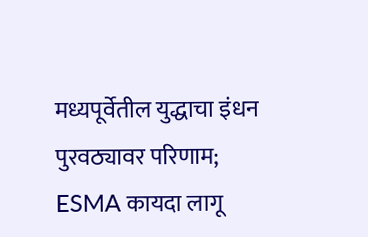मध्यपूर्वेतील युद्धाचा इंधन पुरवठ्यावर परिणाम; ESMA कायदा लागू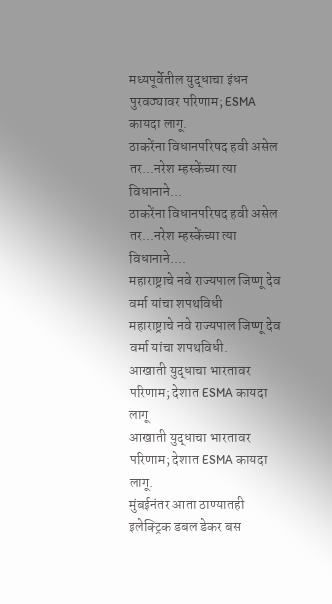मध्यपूर्वेतील युद्धाचा इंधन पुरवठ्यावर परिणाम; ESMA कायदा लागू.
ठाकरेंना विधानपरिषद हवी असेल तर...नरेश म्हस्केंच्या त्या विधानाने...
ठाकरेंना विधानपरिषद हवी असेल तर...नरेश म्हस्केंच्या त्या विधानाने....
महाराष्ट्राचे नवे राज्यपाल जिष्णू देव वर्मा यांचा शपथविधी
महाराष्ट्राचे नवे राज्यपाल जिष्णू देव वर्मा यांचा शपथविधी.
आखाती युद्धाचा भारतावर परिणाम; देशात ESMA कायदा लागू
आखाती युद्धाचा भारतावर परिणाम; देशात ESMA कायदा लागू.
मुंबईनंतर आता ठाण्यातही इलेक्ट्रिक डबल डेकर बस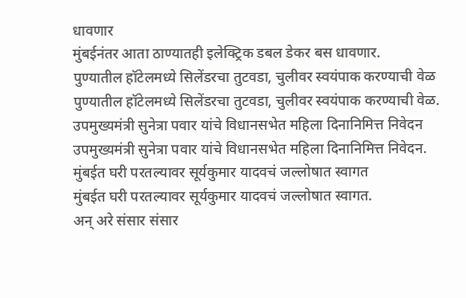धावणार
मुंबईनंतर आता ठाण्यातही इलेक्ट्रिक डबल डेकर बस धावणार.
पुण्यातील हॉटेलमध्ये सिलेंडरचा तुटवडा, चुलीवर स्वयंपाक करण्याची वेळ
पुण्यातील हॉटेलमध्ये सिलेंडरचा तुटवडा, चुलीवर स्वयंपाक करण्याची वेळ.
उपमुख्यमंत्री सुनेत्रा पवार यांचे विधानसभेत महिला दिनानिमित्त निवेदन
उपमुख्यमंत्री सुनेत्रा पवार यांचे विधानसभेत महिला दिनानिमित्त निवेदन.
मुंबईत घरी परतल्यावर सूर्यकुमार यादवचं जल्लोषात स्वागत
मुंबईत घरी परतल्यावर सूर्यकुमार यादवचं जल्लोषात स्वागत.
अन् अरे संसार संसार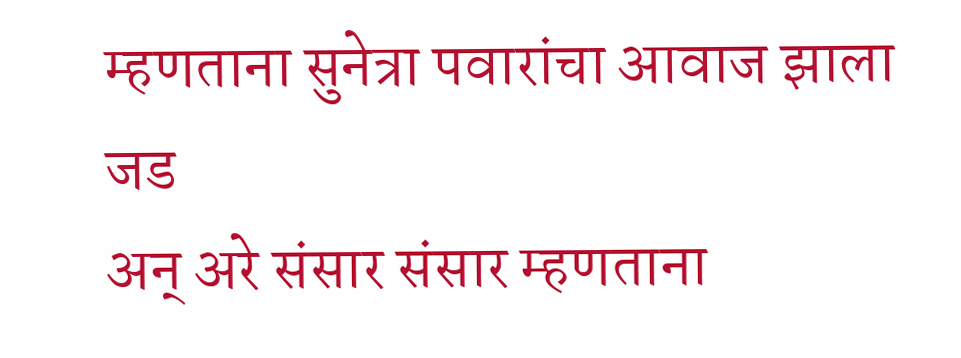म्हणताना सुनेत्रा पवारांचा आवाज झाला जड
अन् अरे संसार संसार म्हणताना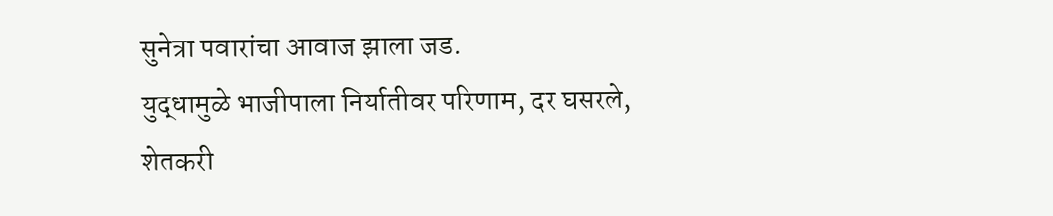सुनेत्रा पवारांचा आवाज झाला जड.
युद्धामुळे भाजीपाला निर्यातीवर परिणाम, दर घसरले, शेतकरी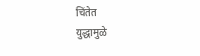चिंतेत
युद्धामुळे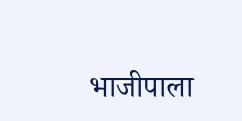भाजीपाला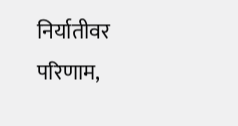निर्यातीवर परिणाम,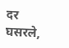दर घसरले,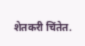शेतकरी चिंतेत.